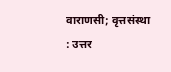वाराणसी; वृत्तसंस्था : उत्तर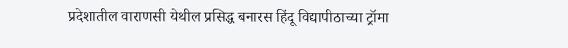प्रदेशातील वाराणसी येथील प्रसिद्ध बनारस हिंदू विद्यापीठाच्या ट्रॉमा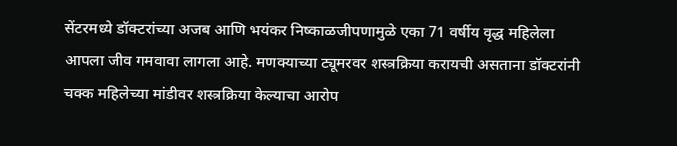सेंटरमध्ये डॉक्टरांच्या अजब आणि भयंकर निष्काळजीपणामुळे एका 71 वर्षीय वृद्ध महिलेला आपला जीव गमवावा लागला आहे. मणक्याच्या ट्यूमरवर शस्त्रक्रिया करायची असताना डॉक्टरांनी चक्क महिलेच्या मांडीवर शस्त्रक्रिया केल्याचा आरोप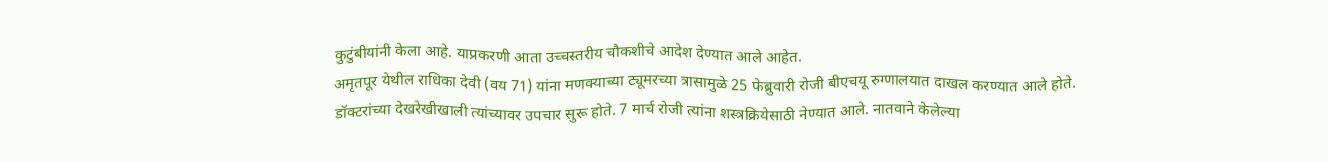कुटुंबीयांनी केला आहे. याप्रकरणी आता उच्चस्तरीय चौकशीचे आदेश देण्यात आले आहेत.
अमृतपूर येथील राधिका देवी (वय 71) यांना मणक्याच्या ट्यूमरच्या त्रासामुळे 25 फेब्रुवारी रोजी बीएचयू रुग्णालयात दाखल करण्यात आले होते. डॉक्टरांच्या देखरेखीखाली त्यांच्यावर उपचार सुरू होते. 7 मार्च रोजी त्यांना शस्त्रक्रियेसाठी नेण्यात आले. नातवाने केलेल्या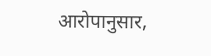आरोपानुसार,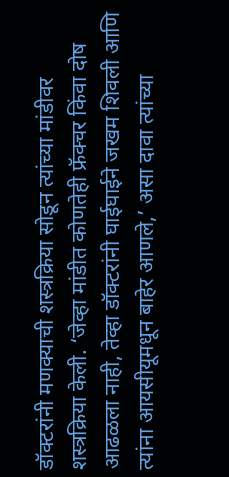डॉक्टरांनी मणक्याची शस्त्रक्रिया सोडून त्यांच्या मांडीवर शस्त्रक्रिया केली. ‘जेव्हा मांडीत कोणतेही फ्रॅक्चर किंवा दोष आढळला नाही, तेव्हा डॉक्टरांनी घाईघाईने जखम शिवली आणि त्यांना आयसीयूमधून बाहेर आणले,’ असा दावा त्यांच्या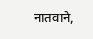नातवाने,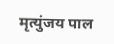मृत्युंजय पाल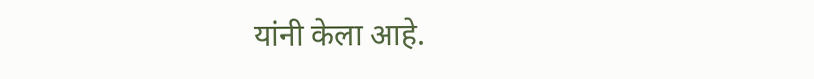यांनी केला आहे.